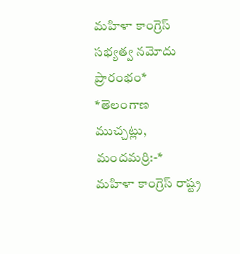మహిళా కాంగ్రెస్ సభ్యత్వ నమోదు ప్రారంభం*
*తెలంగాణ ముచ్చట్లు, మందమర్రి:-*
మహిళా కాంగ్రెస్ రాష్ట్ర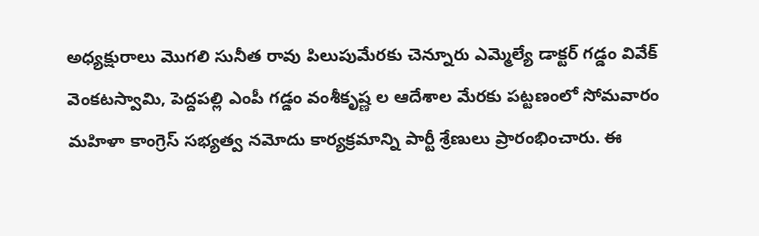అధ్యక్షురాలు మొగలి సునీత రావు పిలుపుమేరకు చెన్నూరు ఎమ్మెల్యే డాక్టర్ గడ్డం వివేక్ వెంకటస్వామి, పెద్దపల్లి ఎంపీ గడ్డం వంశీకృష్ణ ల ఆదేశాల మేరకు పట్టణంలో సోమవారం మహిళా కాంగ్రెస్ సభ్యత్వ నమోదు కార్యక్రమాన్ని పార్టీ శ్రేణులు ప్రారంభించారు. ఈ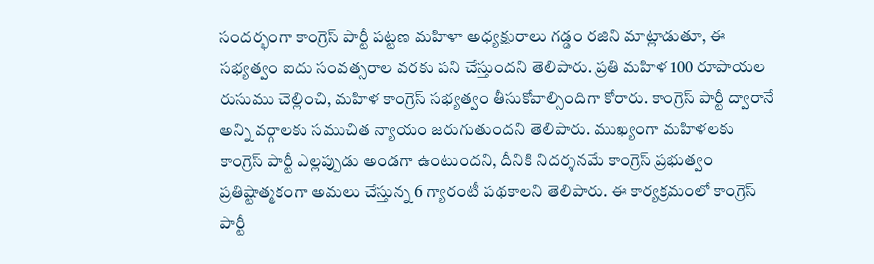సందర్భంగా కాంగ్రెస్ పార్టీ పట్టణ మహిళా అధ్యక్షురాలు గడ్డం రజిని మాట్లాడుతూ, ఈ సభ్యత్వం ఐదు సంవత్సరాల వరకు పని చేస్తుందని తెలిపారు. ప్రతి మహిళ 100 రూపాయల రుసుము చెల్లించి, మహిళ కాంగ్రెస్ సభ్యత్వం తీసుకోవాల్సిందిగా కోరారు. కాంగ్రెస్ పార్టీ ద్వారానే అన్ని వర్గాలకు సముచిత న్యాయం జరుగుతుందని తెలిపారు. ముఖ్యంగా మహిళలకు కాంగ్రెస్ పార్టీ ఎల్లప్పుడు అండగా ఉంటుందని, దీనికి నిదర్శనమే కాంగ్రెస్ ప్రభుత్వం ప్రతిష్టాత్మకంగా అమలు చేస్తున్న 6 గ్యారంటీ పథకాలని తెలిపారు. ఈ కార్యక్రమంలో కాంగ్రెస్ పార్టీ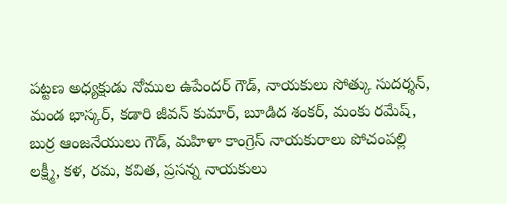పట్టణ అధ్యక్షుడు నోముల ఉపేందర్ గౌడ్, నాయకులు సోత్కు సుదర్శన్, మండ భాస్కర్, కడారి జీవన్ కుమార్, బూడిద శంకర్, మంకు రమేష్, బుర్ర ఆంజనేయులు గౌడ్, మహిళా కాంగ్రెస్ నాయకురాలు పోచంపల్లి లక్ష్మీ, కళ, రమ, కవిత, ప్రసన్న నాయకులు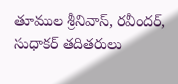తూముల శ్రీనివాస్, రవీందర్, సుధాకర్ తదితరులు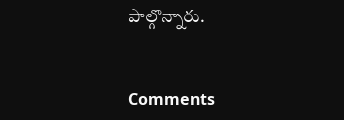పాల్గొన్నారు.


Comments